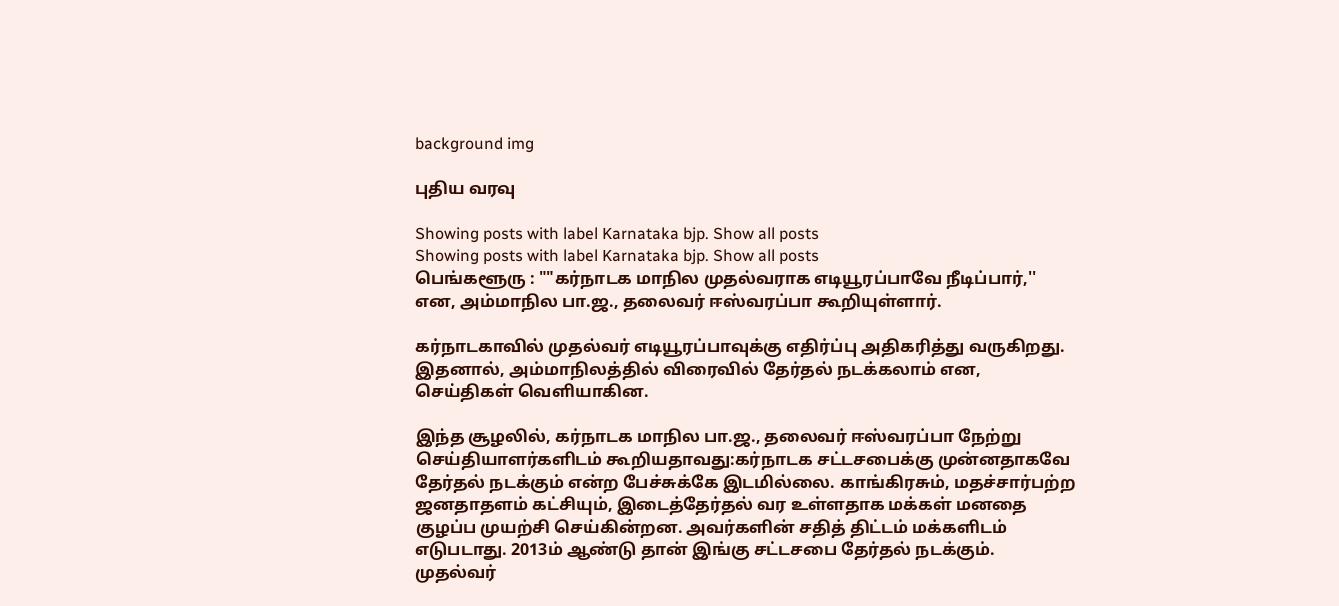background img

புதிய வரவு

Showing posts with label Karnataka bjp. Show all posts
Showing posts with label Karnataka bjp. Show all posts
பெங்களூரு : ""கர்நாடக மாநில முதல்வராக எடியூரப்பாவே நீடிப்பார்,'' என, அம்மாநில பா.ஜ., தலைவர் ஈஸ்வரப்பா கூறியுள்ளார்.

கர்நாடகாவில் முதல்வர் எடியூரப்பாவுக்கு எதிர்ப்பு அதிகரித்து வருகிறது. இதனால், அம்மாநிலத்தில் விரைவில் தேர்தல் நடக்கலாம் என, செய்திகள் வெளியாகின.

இந்த சூழலில், கர்நாடக மாநில பா.ஜ., தலைவர் ஈஸ்வரப்பா நேற்று செய்தியாளர்களிடம் கூறியதாவது:கர்நாடக சட்டசபைக்கு முன்னதாகவே தேர்தல் நடக்கும் என்ற பேச்சுக்கே இடமில்லை. காங்கிரசும், மதச்சார்பற்ற ஜனதாதளம் கட்சியும், இடைத்தேர்தல் வர உள்ளதாக மக்கள் மனதை குழப்ப முயற்சி செய்கின்றன. அவர்களின் சதித் திட்டம் மக்களிடம் எடுபடாது. 2013ம் ஆண்டு தான் இங்கு சட்டசபை தேர்தல் நடக்கும். முதல்வர்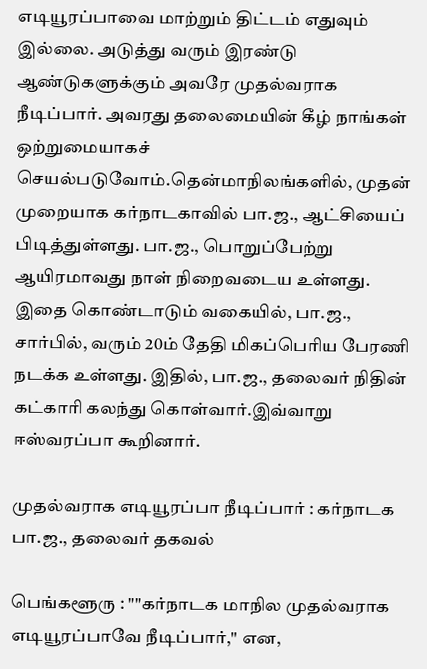எடியூரப்பாவை மாற்றும் திட்டம் எதுவும் இல்லை. அடுத்து வரும் இரண்டு ஆண்டுகளுக்கும் அவரே முதல்வராக நீடிப்பார். அவரது தலைமையின் கீழ் நாங்கள் ஒற்றுமையாகச் செயல்படுவோம்.தென்மாநிலங்களில், முதன் முறையாக கர்நாடகாவில் பா.ஜ., ஆட்சியைப் பிடித்துள்ளது. பா.ஜ., பொறுப்பேற்று ஆயிரமாவது நாள் நிறைவடைய உள்ளது. இதை கொண்டாடும் வகையில், பா.ஜ., சார்பில், வரும் 20ம் தேதி மிகப்பெரிய பேரணி நடக்க உள்ளது. இதில், பா.ஜ., தலைவர் நிதின் கட்காரி கலந்து கொள்வார்.இவ்வாறு ஈஸ்வரப்பா கூறினார்.

முதல்வராக எடியூரப்பா நீடிப்பார் : கர்நாடக பா.ஜ., தலைவர் தகவல்

பெங்களூரு : ""கர்நாடக மாநில முதல்வராக எடியூரப்பாவே நீடிப்பார்,'' என,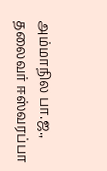அம்மாநில பா.ஜ., தலைவர் ஈஸ்வரப்பா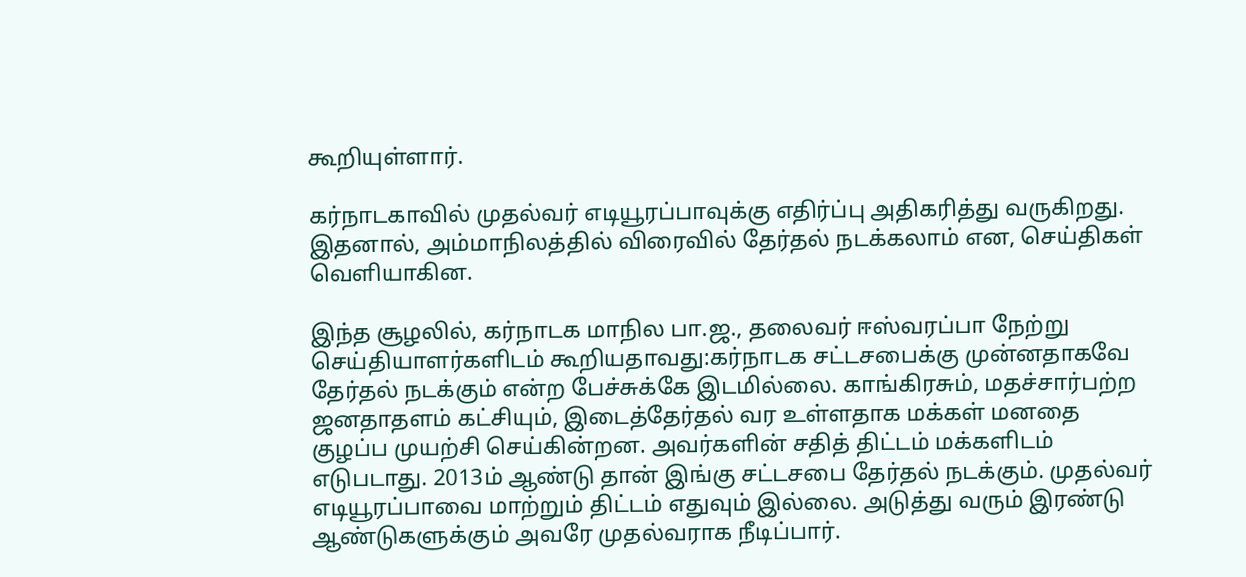கூறியுள்ளார்.

கர்நாடகாவில் முதல்வர் எடியூரப்பாவுக்கு எதிர்ப்பு அதிகரித்து வருகிறது. இதனால், அம்மாநிலத்தில் விரைவில் தேர்தல் நடக்கலாம் என, செய்திகள் வெளியாகின.

இந்த சூழலில், கர்நாடக மாநில பா.ஜ., தலைவர் ஈஸ்வரப்பா நேற்று செய்தியாளர்களிடம் கூறியதாவது:கர்நாடக சட்டசபைக்கு முன்னதாகவே தேர்தல் நடக்கும் என்ற பேச்சுக்கே இடமில்லை. காங்கிரசும், மதச்சார்பற்ற ஜனதாதளம் கட்சியும், இடைத்தேர்தல் வர உள்ளதாக மக்கள் மனதை குழப்ப முயற்சி செய்கின்றன. அவர்களின் சதித் திட்டம் மக்களிடம் எடுபடாது. 2013ம் ஆண்டு தான் இங்கு சட்டசபை தேர்தல் நடக்கும். முதல்வர் எடியூரப்பாவை மாற்றும் திட்டம் எதுவும் இல்லை. அடுத்து வரும் இரண்டு ஆண்டுகளுக்கும் அவரே முதல்வராக நீடிப்பார்.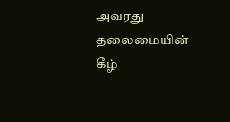அவரது தலைமையின் கீழ்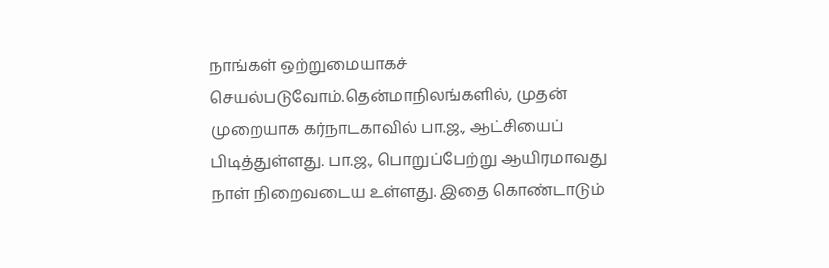நாங்கள் ஒற்றுமையாகச் செயல்படுவோம்.தென்மாநிலங்களில், முதன் முறையாக கர்நாடகாவில் பா.ஜ., ஆட்சியைப் பிடித்துள்ளது. பா.ஜ., பொறுப்பேற்று ஆயிரமாவது நாள் நிறைவடைய உள்ளது. இதை கொண்டாடும்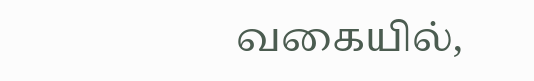வகையில்,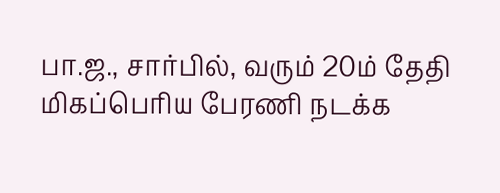பா.ஜ., சார்பில், வரும் 20ம் தேதி மிகப்பெரிய பேரணி நடக்க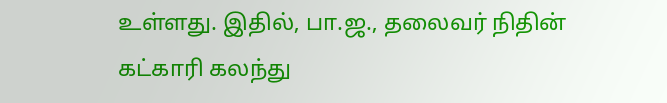உள்ளது. இதில், பா.ஜ., தலைவர் நிதின் கட்காரி கலந்து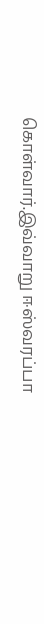கொள்வார்.இவ்வாறு ஈஸ்வரப்பா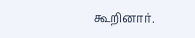கூறினார்.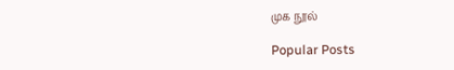முக நூல்

Popular Posts